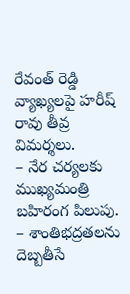రేవంత్ రెడ్డి వ్యాఖ్యలపై హరీష్ రావు తీవ్ర విమర్శలు.
– నేర చర్యలకు ముఖ్యమంత్రి బహిరంగ పిలుపు.
– శాంతిభద్రతలను దెబ్బతీసే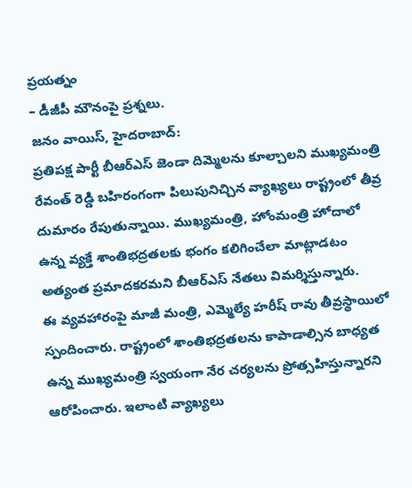ప్రయత్నం
– డీజీపీ మౌనంపై ప్రశ్నలు.
జనం వాయిస్, హైదరాబాద్:
ప్రతిపక్ష పార్టీ బీఆర్ఎస్ జెండా దిమ్మెలను కూల్చాలని ముఖ్యమంత్రి రేవంత్ రెడ్డి బహిరంగంగా పిలుపునిచ్చిన వ్యాఖ్యలు రాష్ట్రంలో తీవ్ర దుమారం రేపుతున్నాయి. ముఖ్యమంత్రి, హోంమంత్రి హోదాలో ఉన్న వ్యక్తే శాంతిభద్రతలకు భంగం కలిగించేలా మాట్లాడటం అత్యంత ప్రమాదకరమని బీఆర్ఎస్ నేతలు విమర్శిస్తున్నారు.
ఈ వ్యవహారంపై మాజీ మంత్రి, ఎమ్మెల్యే హరీష్ రావు తీవ్రస్థాయిలో స్పందించారు. రాష్ట్రంలో శాంతిభద్రతలను కాపాడాల్సిన బాధ్యత ఉన్న ముఖ్యమంత్రి స్వయంగా నేర చర్యలను ప్రోత్సహిస్తున్నారని ఆరోపించారు. ఇలాంటి వ్యాఖ్యలు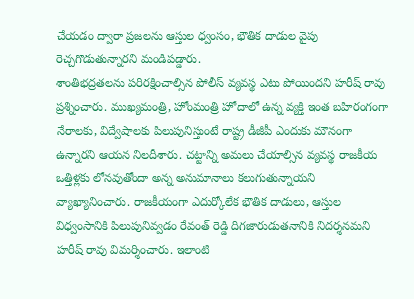చేయడం ద్వారా ప్రజలను ఆస్తుల ధ్వంసం, భౌతిక దాడుల వైపు రెచ్చగొడుతున్నారని మండిపడ్డారు.
శాంతిభద్రతలను పరిరక్షించాల్సిన పోలీస్ వ్యవస్థ ఎటు పోయిందని హరీష్ రావు ప్రశ్నించారు. ముఖ్యమంత్రి, హోంమంత్రి హోదాలో ఉన్న వ్యక్తి ఇంత బహిరంగంగా నేరాలకు, విద్వేషాలకు పిలుపునిస్తుంటే రాష్ట్ర డీజీపీ ఎందుకు మౌనంగా ఉన్నారని ఆయన నిలదీశారు. చట్టాన్ని అమలు చేయాల్సిన వ్యవస్థ రాజకీయ ఒత్తిళ్లకు లోనవుతోందా అన్న అనుమానాలు కలుగుతున్నాయని వ్యాఖ్యానించారు. రాజకీయంగా ఎదుర్కోలేక భౌతిక దాడులు, ఆస్తుల విధ్వంసానికి పిలుపునివ్వడం రేవంత్ రెడ్డి దిగజారుడుతనానికి నిదర్శనమని హరీష్ రావు విమర్శించారు. ఇలాంటి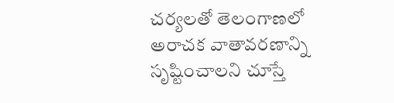చర్యలతో తెలంగాణలో అరాచక వాతావరణాన్ని సృష్టించాలని చూస్తే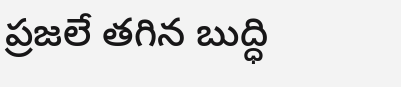ప్రజలే తగిన బుద్ధి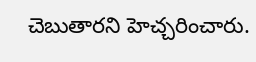చెబుతారని హెచ్చరించారు.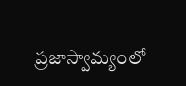ప్రజాస్వామ్యంలో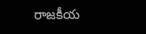రాజకీయ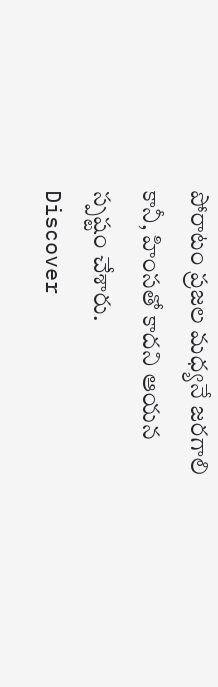పోరాటం ప్రజల మధ్యనే జరగాలి కానీ, హింసతో కాదని ఆయన స్పష్టం చేశారు.
Discover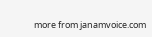more from janamvoice.com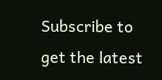Subscribe to get the latest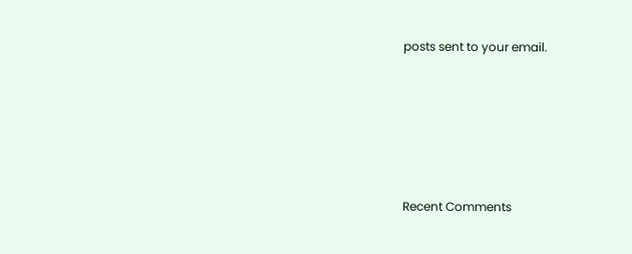posts sent to your email.





Recent Comments